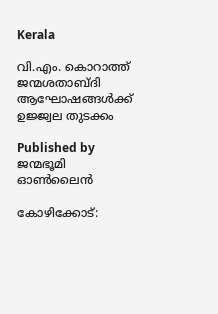Kerala

വി.എം. കൊറാത്ത് ജന്മശതാബ്ദി ആഘോഷങ്ങള്‍ക്ക് ഉജ്ജ്വല തുടക്കം

Published by
ജന്മഭൂമി ഓണ്‍ലൈന്‍

കോഴിക്കോട്: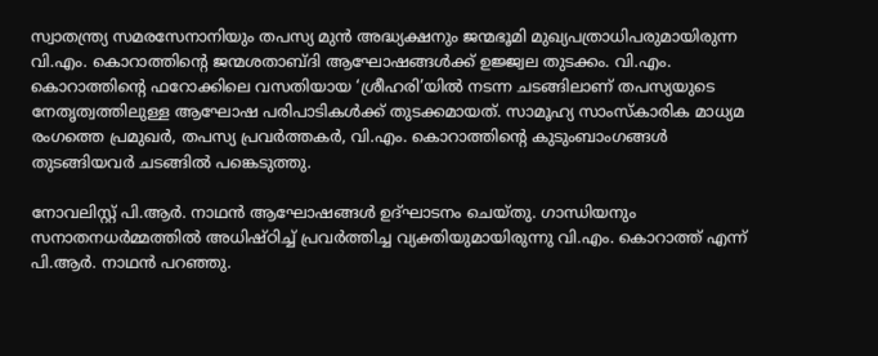സ്വാതന്ത്ര്യ സമരസേനാനിയും തപസ്യ മുന്‍ അദ്ധ്യക്ഷനും ജന്മഭൂമി മുഖ്യപത്രാധിപരുമായിരുന്ന വി.എം. കൊറാത്തിന്റെ ജന്മശതാബ്ദി ആഘോഷങ്ങള്‍ക്ക് ഉജ്ജ്വല തുടക്കം. വി.എം. കൊറാത്തിന്റെ ഫറോക്കിലെ വസതിയായ ‘ശ്രീഹരി’യില്‍ നടന്ന ചടങ്ങിലാണ് തപസ്യയുടെ നേതൃത്വത്തിലുള്ള ആഘോഷ പരിപാടികള്‍ക്ക് തുടക്കമായത്. സാമൂഹ്യ സാംസ്‌കാരിക മാധ്യമ രംഗത്തെ പ്രമുഖര്‍, തപസ്യ പ്രവര്‍ത്തകര്‍, വി.എം. കൊറാത്തിന്റെ കുടുംബാംഗങ്ങള്‍ തുടങ്ങിയവര്‍ ചടങ്ങില്‍ പങ്കെടുത്തു.

നോവലിസ്റ്റ് പി.ആര്‍. നാഥന്‍ ആഘോഷങ്ങള്‍ ഉദ്ഘാടനം ചെയ്തു. ഗാന്ധിയനും സനാതനധര്‍മ്മത്തില്‍ അധിഷ്ഠിച്ച് പ്രവര്‍ത്തിച്ച വ്യക്തിയുമായിരുന്നു വി.എം. കൊറാത്ത് എന്ന് പി.ആര്‍. നാഥന്‍ പറഞ്ഞു.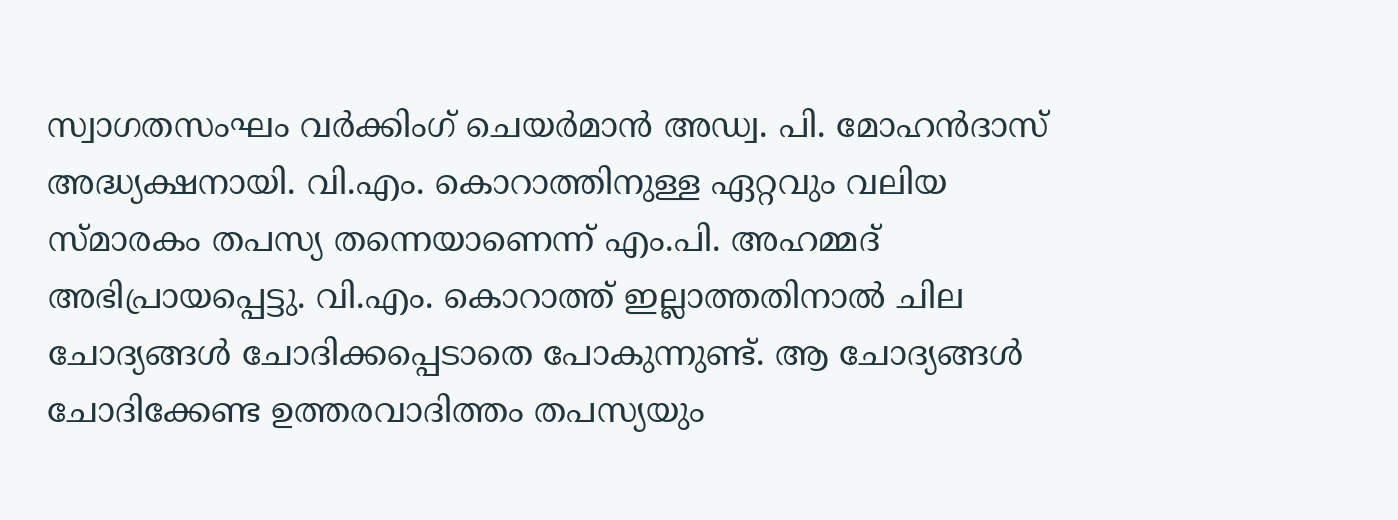സ്വാഗതസംഘം വര്‍ക്കിംഗ് ചെയര്‍മാന്‍ അഡ്വ. പി. മോഹന്‍ദാസ് അദ്ധ്യക്ഷനായി. വി.എം. കൊറാത്തിനുള്ള ഏറ്റവും വലിയ സ്മാരകം തപസ്യ തന്നെയാണെന്ന് എം.പി. അഹമ്മദ് അഭിപ്രായപ്പെട്ടു. വി.എം. കൊറാത്ത് ഇല്ലാത്തതിനാല്‍ ചില ചോദ്യങ്ങള്‍ ചോദിക്കപ്പെടാതെ പോകുന്നുണ്ട്. ആ ചോദ്യങ്ങള്‍ ചോദിക്കേണ്ട ഉത്തരവാദിത്തം തപസ്യയും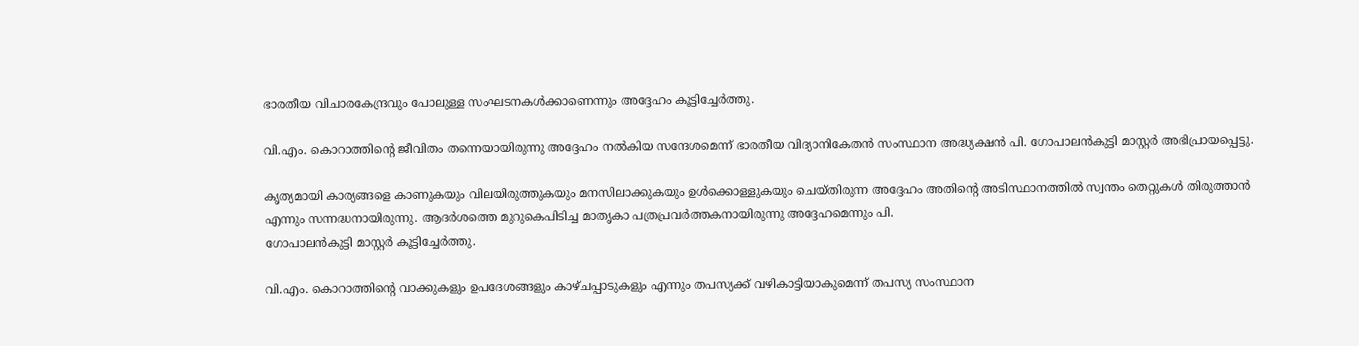ഭാരതീയ വിചാരകേന്ദ്രവും പോലുള്ള സംഘടനകള്‍ക്കാണെന്നും അദ്ദേഹം കൂട്ടിച്ചേര്‍ത്തു.

വി.എം. കൊറാത്തിന്റെ ജീവിതം തന്നെയായിരുന്നു അദ്ദേഹം നല്‍കിയ സന്ദേശമെന്ന് ഭാരതീയ വിദ്യാനികേതന്‍ സംസ്ഥാന അദ്ധ്യക്ഷന്‍ പി. ഗോപാലന്‍കുട്ടി മാസ്റ്റര്‍ അഭിപ്രായപ്പെട്ടു.

കൃത്യമായി കാര്യങ്ങളെ കാണുകയും വിലയിരുത്തുകയും മനസിലാക്കുകയും ഉള്‍ക്കൊള്ളുകയും ചെയ്തിരുന്ന അദ്ദേഹം അതിന്റെ അടിസ്ഥാനത്തില്‍ സ്വന്തം തെറ്റുകള്‍ തിരുത്താന്‍ എന്നും സന്നദ്ധനായിരുന്നു. ആദര്‍ശത്തെ മുറുകെപിടിച്ച മാതൃകാ പത്രപ്രവര്‍ത്തകനായിരുന്നു അദ്ദേഹമെന്നും പി.
ഗോപാലന്‍കുട്ടി മാസ്റ്റര്‍ കൂട്ടിച്ചേര്‍ത്തു.

വി.എം. കൊറാത്തിന്റെ വാക്കുകളും ഉപദേശങ്ങളും കാഴ്ചപ്പാടുകളും എന്നും തപസ്യക്ക് വഴികാട്ടിയാകുമെന്ന് തപസ്യ സംസ്ഥാന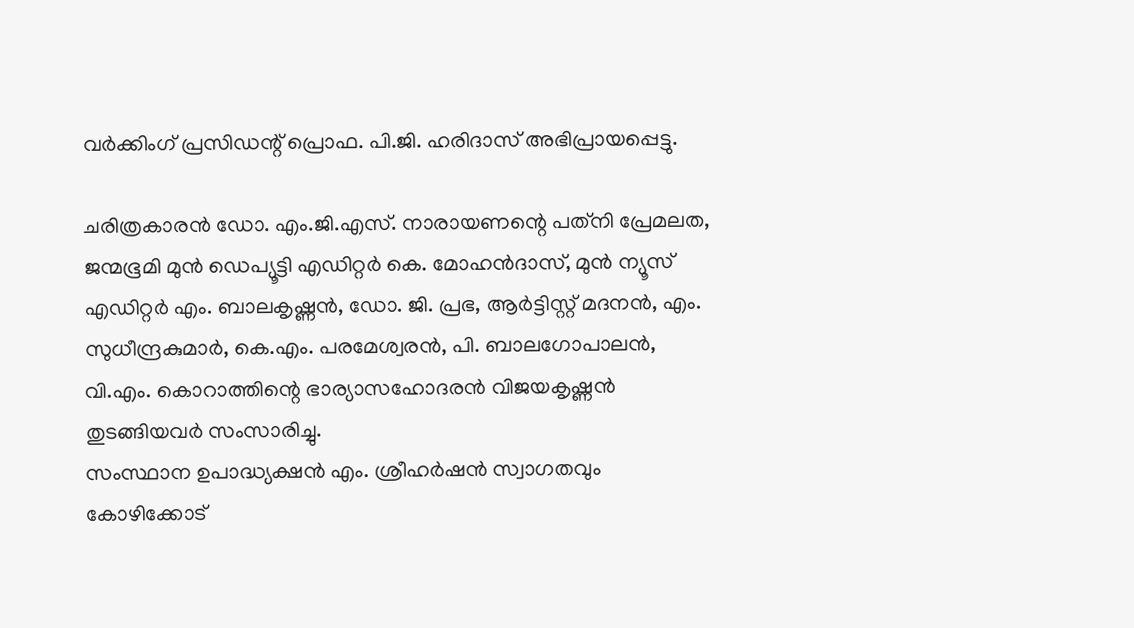വര്‍ക്കിംഗ് പ്രസിഡന്റ് പ്രൊഫ. പി.ജി. ഹരിദാസ് അഭിപ്രായപ്പെട്ടു.

ചരിത്രകാരന്‍ ഡോ. എം.ജി.എസ്. നാരായണന്റെ പത്‌നി പ്രേമലത, ജന്മഭൂമി മുന്‍ ഡെപ്യൂട്ടി എഡിറ്റര്‍ കെ. മോഹന്‍ദാസ്, മുന്‍ ന്യൂസ് എഡിറ്റര്‍ എം. ബാലകൃഷ്ണന്‍, ഡോ. ജി. പ്രഭ, ആര്‍ട്ടിസ്റ്റ് മദനന്‍, എം. സുധീന്ദ്രകുമാര്‍, കെ.എം. പരമേശ്വരന്‍, പി. ബാലഗോപാലന്‍, വി.എം. കൊറാത്തിന്റെ ഭാര്യാസഹോദരന്‍ വിജയകൃഷ്ണന്‍ തുടങ്ങിയവര്‍ സംസാരിച്ചു.
സംസ്ഥാന ഉപാദ്ധ്യക്ഷന്‍ എം. ശ്രീഹര്‍ഷന്‍ സ്വാഗതവും കോഴിക്കോട്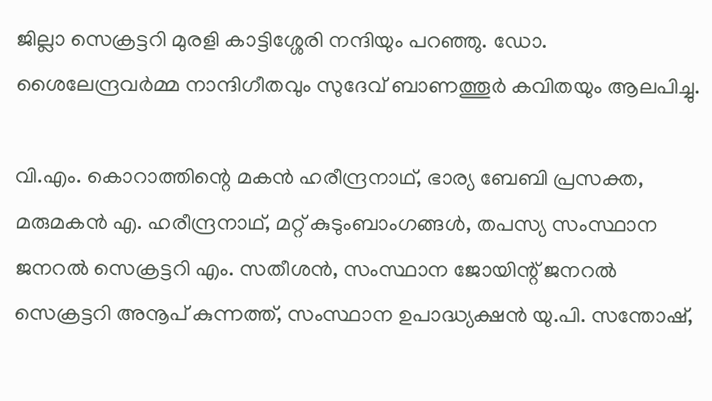ജില്ലാ സെക്രട്ടറി മുരളി കാട്ടിശ്ശേരി നന്ദിയും പറഞ്ഞു. ഡോ. ശൈലേന്ദ്രവര്‍മ്മ നാന്ദിഗീതവും സുദേവ് ബാണത്തൂര്‍ കവിതയും ആലപിച്ചു.

വി.എം. കൊറാത്തിന്റെ മകന്‍ ഹരീന്ദ്രനാഥ്, ഭാര്യ ബേബി പ്രസക്ത, മരുമകന്‍ എ. ഹരീന്ദ്രനാഥ്, മറ്റ് കുടുംബാംഗങ്ങള്‍, തപസ്യ സംസ്ഥാന ജനറല്‍ സെക്രട്ടറി എം. സതീശന്‍, സംസ്ഥാന ജോയിന്റ് ജനറല്‍ സെക്രട്ടറി അനൂപ് കുന്നത്ത്, സംസ്ഥാന ഉപാദ്ധ്യക്ഷന്‍ യു.പി. സന്തോഷ്,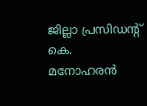ജില്ലാ പ്രസിഡന്റ് കെ. മനോഹരന്‍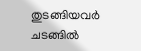തുടങ്ങിയവര്‍ ചടങ്ങില്‍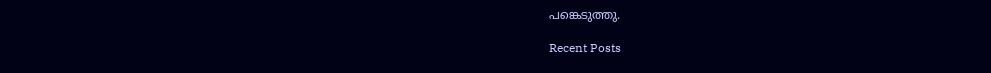പങ്കെടുത്തു.

Recent Posts